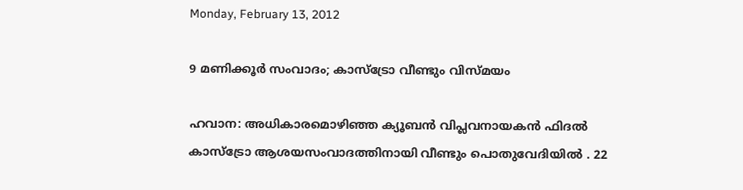Monday, February 13, 2012

9 മണിക്കൂര്‍ സംവാദം; കാസ്ട്രോ വീണ്ടും വിസ്മയം

ഹവാന: അധികാരമൊഴിഞ്ഞ ക്യൂബന്‍ വിപ്ലവനായകന്‍ ഫിദല്‍ കാസ്ട്രോ ആശയസംവാദത്തിനായി വീണ്ടും പൊതുവേദിയില്‍ . 22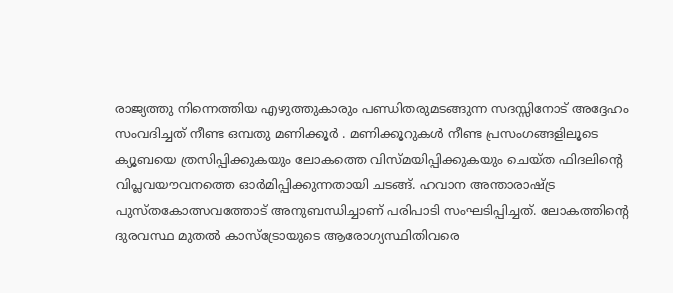രാജ്യത്തു നിന്നെത്തിയ എഴുത്തുകാരും പണ്ഡിതരുമടങ്ങുന്ന സദസ്സിനോട് അദ്ദേഹം സംവദിച്ചത് നീണ്ട ഒമ്പതു മണിക്കൂര്‍ . മണിക്കൂറുകള്‍ നീണ്ട പ്രസംഗങ്ങളിലൂടെ ക്യൂബയെ ത്രസിപ്പിക്കുകയും ലോകത്തെ വിസ്മയിപ്പിക്കുകയും ചെയ്ത ഫിദലിന്റെ വിപ്ലവയൗവനത്തെ ഓര്‍മിപ്പിക്കുന്നതായി ചടങ്ങ്. ഹവാന അന്താരാഷ്ട്ര പുസ്തകോത്സവത്തോട് അനുബന്ധിച്ചാണ് പരിപാടി സംഘടിപ്പിച്ചത്. ലോകത്തിന്റെ ദുരവസ്ഥ മുതല്‍ കാസ്ട്രോയുടെ ആരോഗ്യസ്ഥിതിവരെ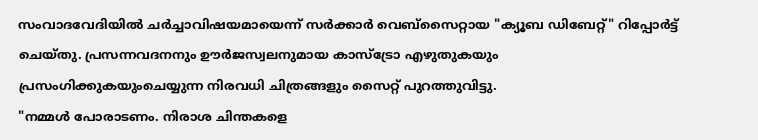സംവാദവേദിയില്‍ ചര്‍ച്ചാവിഷയമായെന്ന് സര്‍ക്കാര്‍ വെബ്സൈറ്റായ "ക്യൂബ ഡിബേറ്റ്" റിപ്പോര്‍ട്ട് ചെയ്തു. പ്രസന്നവദനനും ഊര്‍ജസ്വലനുമായ കാസ്ട്രോ എഴുതുകയും പ്രസംഗിക്കുകയുംചെയ്യുന്ന നിരവധി ചിത്രങ്ങളും സൈറ്റ് പുറത്തുവിട്ടു.
"നമ്മള്‍ പോരാടണം. നിരാശ ചിന്തകളെ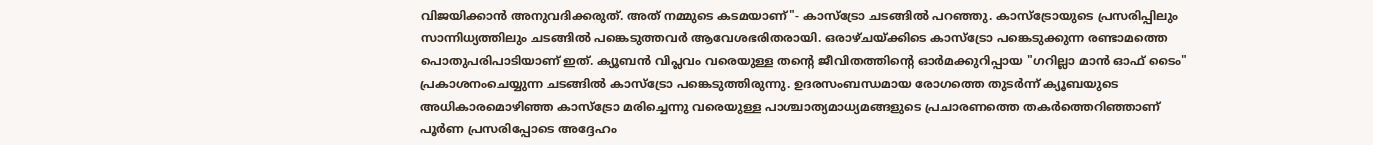വിജയിക്കാന്‍ അനുവദിക്കരുത്. അത് നമ്മുടെ കടമയാണ്"- കാസ്ട്രോ ചടങ്ങില്‍ പറഞ്ഞു. കാസ്ട്രോയുടെ പ്രസരിപ്പിലും സാന്നിധ്യത്തിലും ചടങ്ങില്‍ പങ്കെടുത്തവര്‍ ആവേശഭരിതരായി. ഒരാഴ്ചയ്ക്കിടെ കാസ്ട്രോ പങ്കെടുക്കുന്ന രണ്ടാമത്തെ പൊതുപരിപാടിയാണ് ഇത്. ക്യൂബന്‍ വിപ്ലവം വരെയുള്ള തന്റെ ജീവിതത്തിന്റെ ഓര്‍മക്കുറിപ്പായ "ഗറില്ലാ മാന്‍ ഓഫ് ടൈം" പ്രകാശനംചെയ്യുന്ന ചടങ്ങില്‍ കാസ്ട്രോ പങ്കെടുത്തിരുന്നു. ഉദരസംബന്ധമായ രോഗത്തെ തുടര്‍ന്ന് ക്യൂബയുടെ അധികാരമൊഴിഞ്ഞ കാസ്ട്രോ മരിച്ചെന്നു വരെയുള്ള പാശ്ചാത്യമാധ്യമങ്ങളുടെ പ്രചാരണത്തെ തകര്‍ത്തെറിഞ്ഞാണ് പൂര്‍ണ പ്രസരിപ്പോടെ അദ്ദേഹം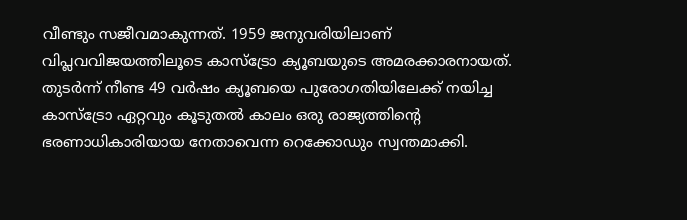വീണ്ടും സജീവമാകുന്നത്. 1959 ജനുവരിയിലാണ് വിപ്ലവവിജയത്തിലൂടെ കാസ്ട്രോ ക്യൂബയുടെ അമരക്കാരനായത്. തുടര്‍ന്ന് നീണ്ട 49 വര്‍ഷം ക്യൂബയെ പുരോഗതിയിലേക്ക് നയിച്ച കാസ്ട്രോ ഏറ്റവും കൂടുതല്‍ കാലം ഒരു രാജ്യത്തിന്റെ ഭരണാധികാരിയായ നേതാവെന്ന റെക്കോഡും സ്വന്തമാക്കി.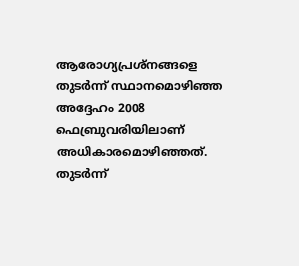ആരോഗ്യപ്രശ്നങ്ങളെ തുടര്‍ന്ന് സ്ഥാനമൊഴിഞ്ഞ അദ്ദേഹം 2008 ഫെബ്രുവരിയിലാണ് അധികാരമൊഴിഞ്ഞത്. തുടര്‍ന്ന്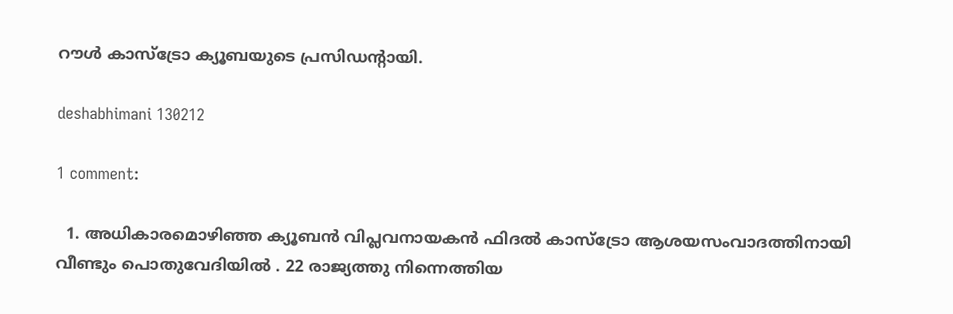റൗള്‍ കാസ്ട്രോ ക്യൂബയുടെ പ്രസിഡന്റായി.

deshabhimani 130212

1 comment:

  1. അധികാരമൊഴിഞ്ഞ ക്യൂബന്‍ വിപ്ലവനായകന്‍ ഫിദല്‍ കാസ്ട്രോ ആശയസംവാദത്തിനായി വീണ്ടും പൊതുവേദിയില്‍ . 22 രാജ്യത്തു നിന്നെത്തിയ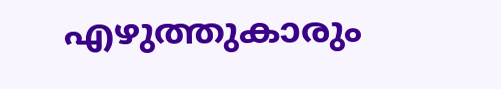എഴുത്തുകാരും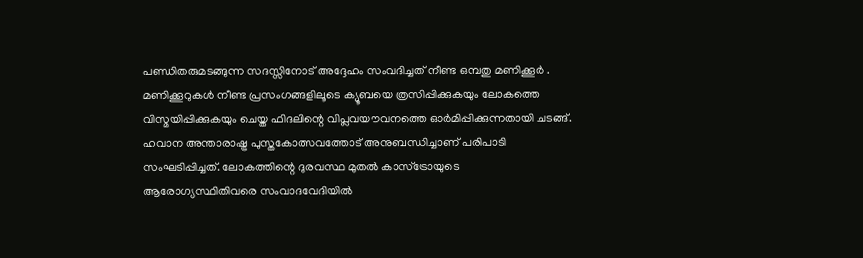പണ്ഡിതരുമടങ്ങുന്ന സദസ്സിനോട് അദ്ദേഹം സംവദിച്ചത് നീണ്ട ഒമ്പതു മണിക്കൂര്‍ . മണിക്കൂറുകള്‍ നീണ്ട പ്രസംഗങ്ങളിലൂടെ ക്യൂബയെ ത്രസിപ്പിക്കുകയും ലോകത്തെ വിസ്മയിപ്പിക്കുകയും ചെയ്ത ഫിദലിന്റെ വിപ്ലവയൗവനത്തെ ഓര്‍മിപ്പിക്കുന്നതായി ചടങ്ങ്. ഹവാന അന്താരാഷ്ട്ര പുസ്തകോത്സവത്തോട് അനുബന്ധിച്ചാണ് പരിപാടി സംഘടിപ്പിച്ചത്. ലോകത്തിന്റെ ദുരവസ്ഥ മുതല്‍ കാസ്ട്രോയുടെ ആരോഗ്യസ്ഥിതിവരെ സംവാദവേദിയില്‍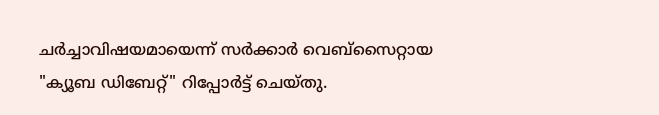ചര്‍ച്ചാവിഷയമായെന്ന് സര്‍ക്കാര്‍ വെബ്സൈറ്റായ "ക്യൂബ ഡിബേറ്റ്" റിപ്പോര്‍ട്ട് ചെയ്തു.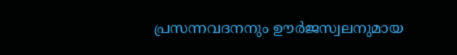പ്രസന്നവദനനും ഊര്‍ജസ്വലനുമായ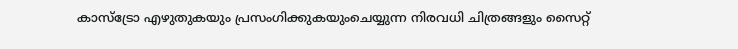കാസ്ട്രോ എഴുതുകയും പ്രസംഗിക്കുകയുംചെയ്യുന്ന നിരവധി ചിത്രങ്ങളും സൈറ്റ്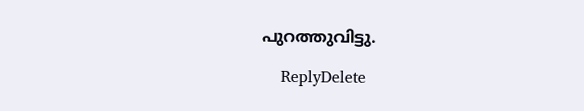പുറത്തുവിട്ടു.

    ReplyDelete